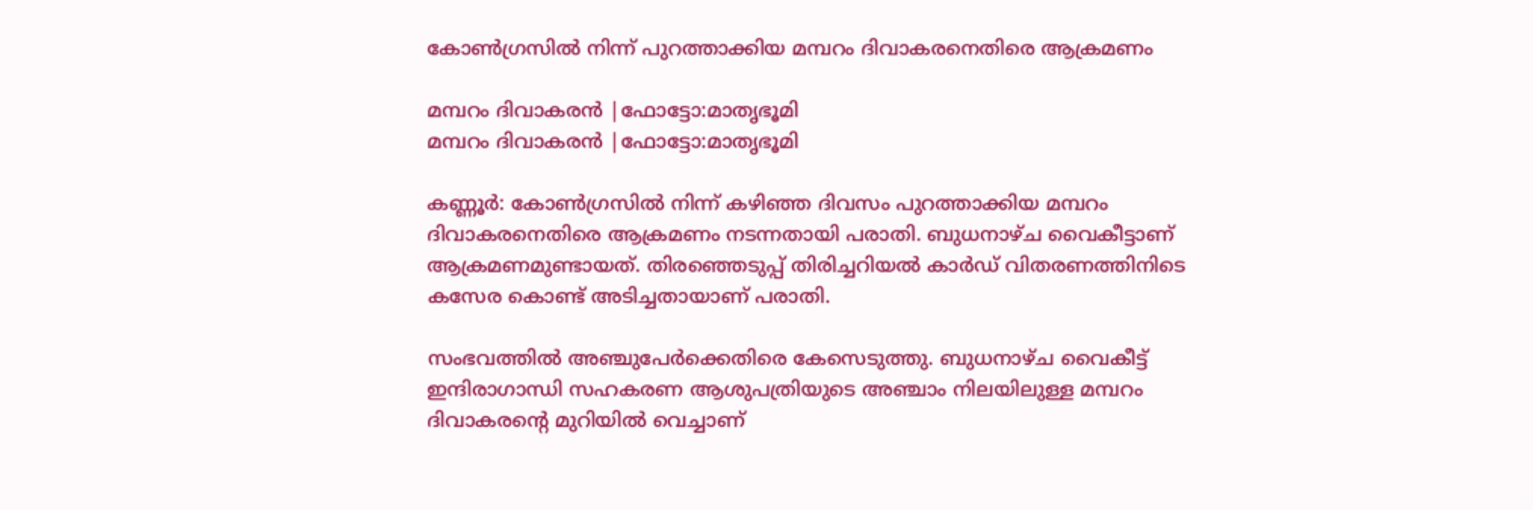കോണ്‍ഗ്രസില്‍ നിന്ന് പുറത്താക്കിയ മമ്പറം ദിവാകരനെതിരെ ആക്രമണം

മമ്പറം ദിവാകരന്‍ |ഫോട്ടോ:മാതൃഭൂമി
മമ്പറം ദിവാകരന്‍ |ഫോട്ടോ:മാതൃഭൂമി

കണ്ണൂര്‍: കോണ്‍ഗ്രസില്‍ നിന്ന് കഴിഞ്ഞ ദിവസം പുറത്താക്കിയ മമ്പറം ദിവാകരനെതിരെ ആക്രമണം നടന്നതായി പരാതി. ബുധനാഴ്ച വൈകീട്ടാണ് ആക്രമണമുണ്ടായത്. തിരഞ്ഞെടുപ്പ് തിരിച്ചറിയല്‍ കാര്‍ഡ് വിതരണത്തിനിടെ കസേര കൊണ്ട് അടിച്ചതായാണ് പരാതി.

സംഭവത്തില്‍ അഞ്ചുപേര്‍ക്കെതിരെ കേസെടുത്തു. ബുധനാഴ്ച വൈകീട്ട് ഇന്ദിരാഗാന്ധി സഹകരണ ആശുപത്രിയുടെ അഞ്ചാം നിലയിലുള്ള മമ്പറം ദിവാകരന്റെ മുറിയില്‍ വെച്ചാണ്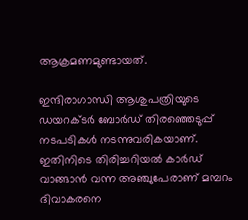ആക്രമണമുണ്ടായത്.

ഇന്ദിരാഗാന്ധി ആശുപത്രിയുടെ ഡയറക്ടര്‍ ബോര്‍ഡ് തിരഞ്ഞെടുപ്പ് നടപടികള്‍ നടന്നുവരികയാണ്. ഇതിനിടെ തിരിച്ചറിയല്‍ കാര്‍ഡ് വാങ്ങാന്‍ വന്ന അഞ്ചുപേരാണ് മമ്പറം ദിവാകരനെ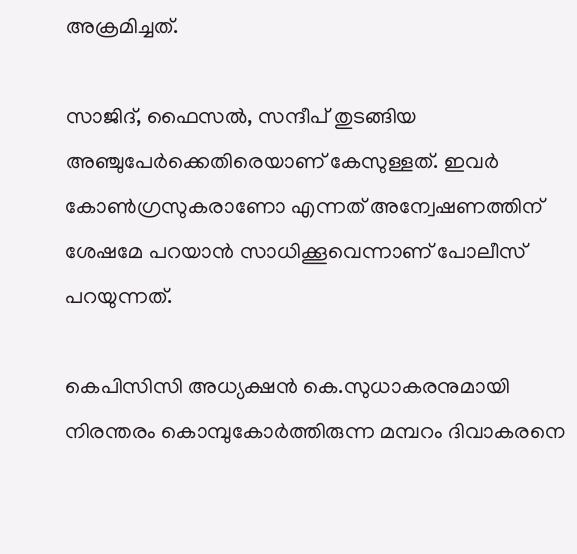അക്രമിച്ചത്.

സാജിദ്, ഫൈസല്‍, സന്ദീപ് തുടങ്ങിയ അഞ്ചുപേര്‍ക്കെതിരെയാണ് കേസുള്ളത്. ഇവര്‍ കോണ്‍ഗ്രസുകരാണോ എന്നത് അന്വേഷണത്തിന് ശേഷമേ പറയാന്‍ സാധിക്കൂവെന്നാണ് പോലീസ് പറയുന്നത്.

കെപിസിസി അധ്യക്ഷന്‍ കെ.സുധാകരനുമായി നിരന്തരം കൊമ്പുകോര്‍ത്തിരുന്ന മമ്പറം ദിവാകരനെ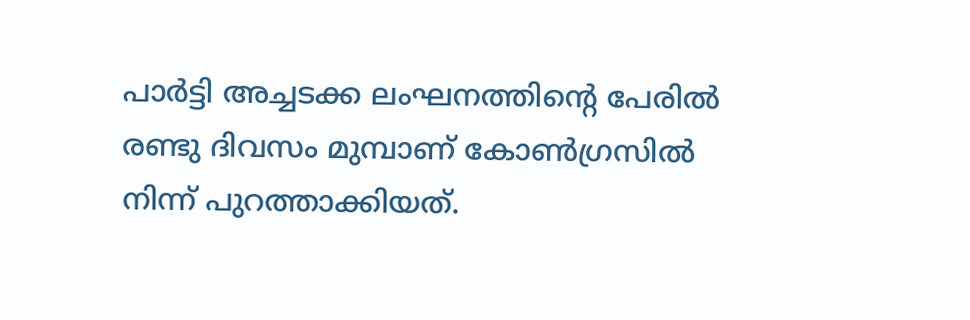പാര്‍ട്ടി അച്ചടക്ക ലംഘനത്തിന്റെ പേരില്‍ രണ്ടു ദിവസം മുമ്പാണ് കോണ്‍ഗ്രസില്‍ നിന്ന് പുറത്താക്കിയത്.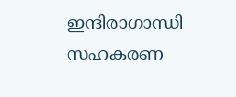ഇന്ദിരാഗാന്ധി സഹകരണ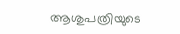ആശുപത്രിയുടെ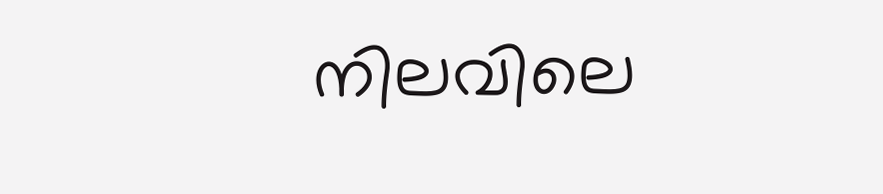നിലവിലെ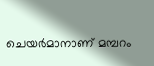ചെയര്‍മാനാണ് മമ്പറം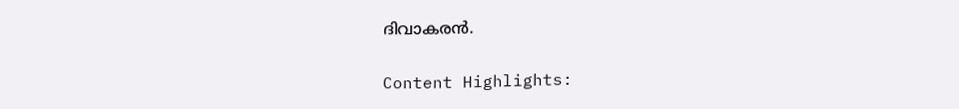ദിവാകരന്‍.

Content Highlights: